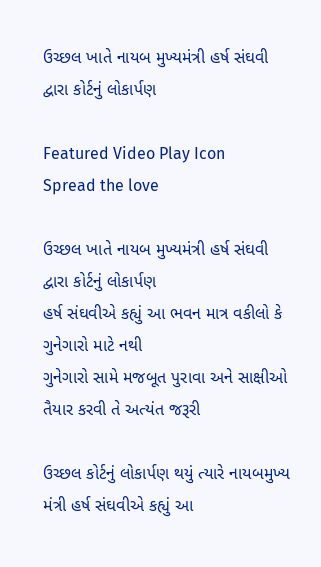ઉચ્છલ ખાતે નાયબ મુખ્યમંત્રી હર્ષ સંઘવી દ્વારા કોર્ટનું લોકાર્પણ

Featured Video Play Icon
Spread the love

ઉચ્છલ ખાતે નાયબ મુખ્યમંત્રી હર્ષ સંઘવી દ્વારા કોર્ટનું લોકાર્પણ
હર્ષ સંઘવીએ કહ્યું આ ભવન માત્ર વકીલો કે ગુનેગારો માટે નથી
ગુનેગારો સામે મજબૂત પુરાવા અને સાક્ષીઓ તૈયાર કરવી તે અત્યંત જરૂરી

ઉચ્છલ કોર્ટનું લોકાર્પણ થયું ત્યારે નાયબમુખ્ય મંત્રી હર્ષ સંઘવીએ કહ્યું આ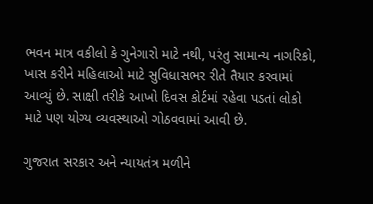ભવન માત્ર વકીલો કે ગુનેગારો માટે નથી, પરંતુ સામાન્ય નાગરિકો, ખાસ કરીને મહિલાઓ માટે સુવિધાસભર રીતે તૈયાર કરવામાં આવ્યું છે. સાક્ષી તરીકે આખો દિવસ કોર્ટમાં રહેવા પડતાં લોકો માટે પણ યોગ્ય વ્યવસ્થાઓ ગોઠવવામાં આવી છે.

ગુજરાત સરકાર અને ન્યાયતંત્ર મળીને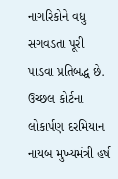નાગરિકોને વધુ સગવડતા પૂરી પાડવા પ્રતિબદ્ધ છે. ઉચ્છલ કોર્ટના લોકાર્પણ દરમિયાન નાયબ મુખ્યમંત્રી હર્ષ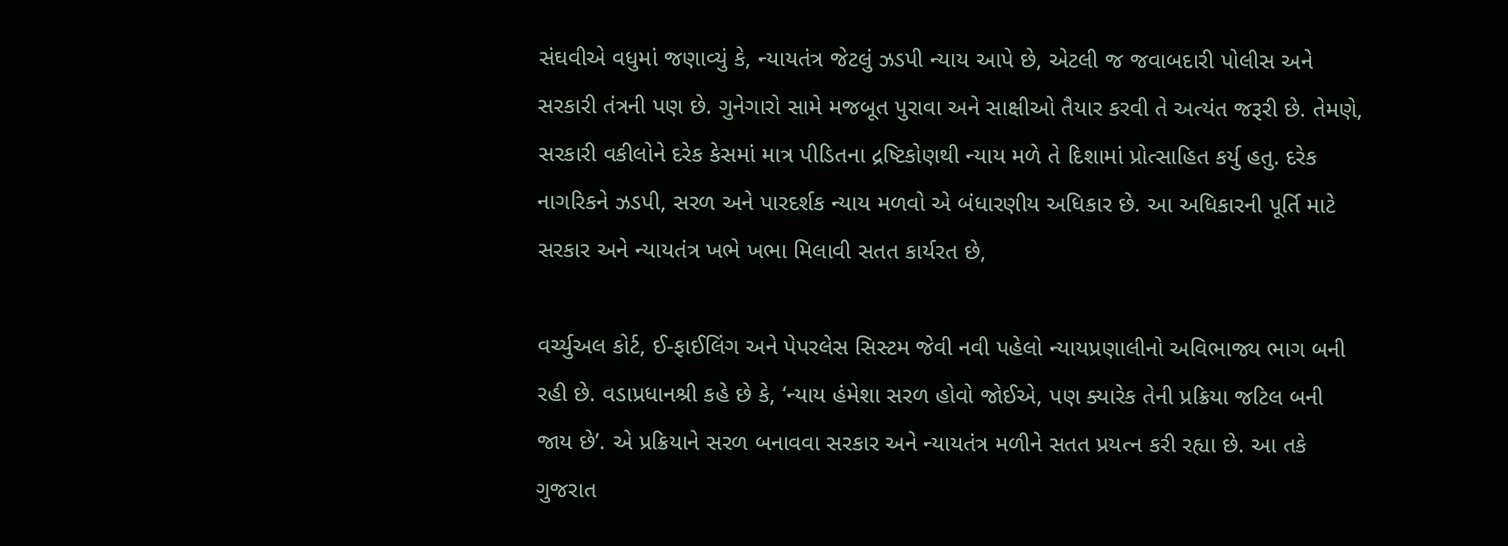સંઘવીએ વધુમાં જણાવ્યું કે, ન્યાયતંત્ર જેટલું ઝડપી ન્યાય આપે છે, એટલી જ જવાબદારી પોલીસ અને સરકારી તંત્રની પણ છે. ગુનેગારો સામે મજબૂત પુરાવા અને સાક્ષીઓ તૈયાર કરવી તે અત્યંત જરૂરી છે. તેમણે, સરકારી વકીલોને દરેક કેસમાં માત્ર પીડિતના દ્રષ્ટિકોણથી ન્યાય મળે તે દિશામાં પ્રોત્સાહિત કર્યુ હતુ. દરેક નાગરિકને ઝડપી, સરળ અને પારદર્શક ન્યાય મળવો એ બંધારણીય અધિકાર છે. આ અધિકારની પૂર્તિ માટે સરકાર અને ન્યાયતંત્ર ખભે ખભા મિલાવી સતત કાર્યરત છે,

વર્ચ્યુઅલ કોર્ટ, ઈ-ફાઈલિંગ અને પેપરલેસ સિસ્ટમ જેવી નવી પહેલો ન્યાયપ્રણાલીનો અવિભાજ્ય ભાગ બની રહી છે. વડાપ્રધાનશ્રી કહે છે કે, ‘ન્યાય હંમેશા સરળ હોવો જોઈએ, પણ ક્યારેક તેની પ્રક્રિયા જટિલ બની જાય છે’. એ પ્રક્રિયાને સરળ બનાવવા સરકાર અને ન્યાયતંત્ર મળીને સતત પ્રયત્ન કરી રહ્યા છે. આ તકે ગુજરાત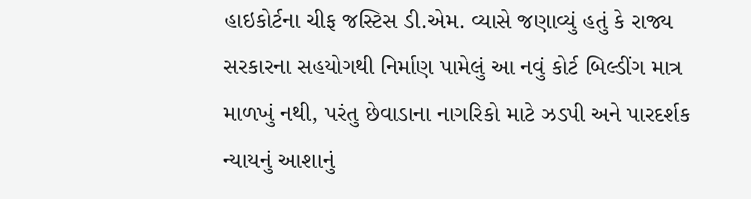હાઇકોર્ટના ચીફ જસ્ટિસ ડી.એમ. વ્યાસે જણાવ્યું હતું કે રાજ્ય સરકારના સહયોગથી નિર્માણ પામેલું આ નવું કોર્ટ બિલ્ડીંગ માત્ર માળખું નથી, પરંતુ છેવાડાના નાગરિકો માટે ઝડપી અને પારદર્શક ન્યાયનું આશાનું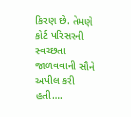કિરણ છે. તેમણે કોર્ટ પરિસરની સ્વચ્છતા જાળવવાની સૌને અપીલ કરી હતી….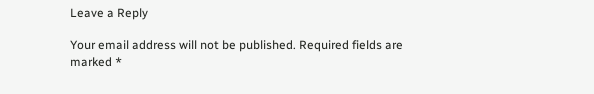Leave a Reply

Your email address will not be published. Required fields are marked *